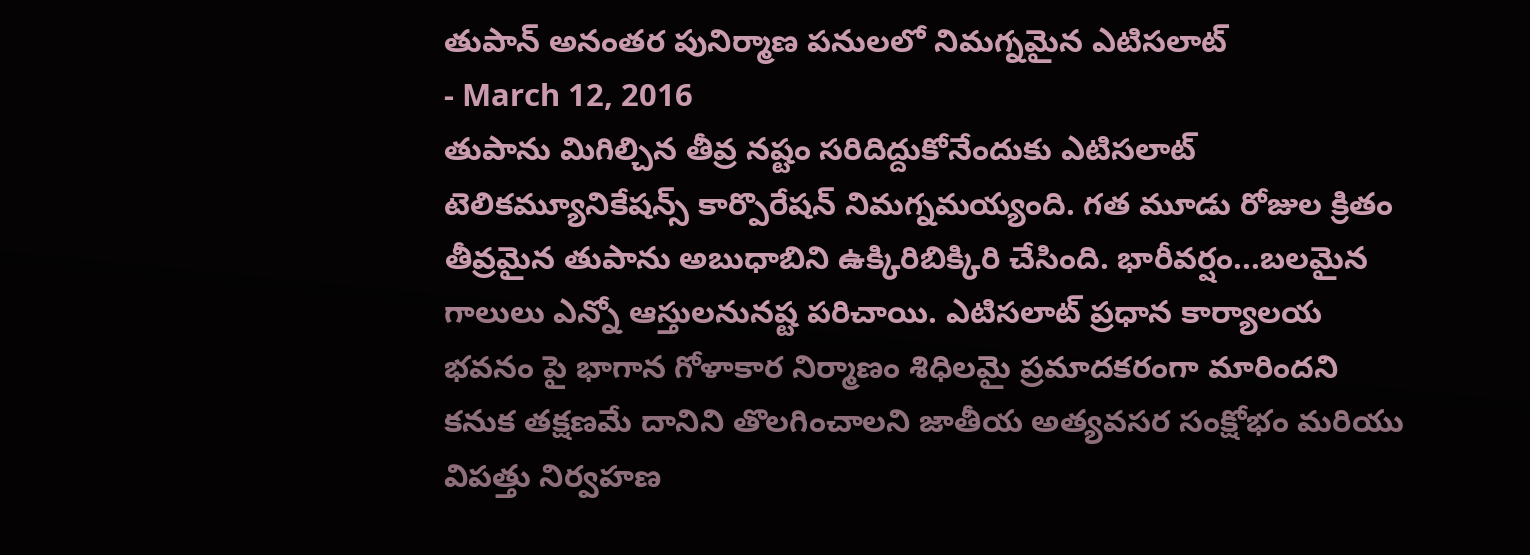తుపాన్ అనంతర పునిర్మాణ పనులలో నిమగ్నమైన ఎటిసలాట్
- March 12, 2016
తుపాను మిగిల్చిన తీవ్ర నష్టం సరిదిద్దుకోనేందుకు ఎటిసలాట్ టెలికమ్యూనికేషన్స్ కార్పొరేషన్ నిమగ్నమయ్యంది. గత మూడు రోజుల క్రితం తీవ్రమైన తుపాను అబుధాబిని ఉక్కిరిబిక్కిరి చేసింది. భారీవర్షం...బలమైన గాలులు ఎన్నో ఆస్తులనునష్ట పరిచాయి. ఎటిసలాట్ ప్రధాన కార్యాలయ భవనం పై భాగాన గోళాకార నిర్మాణం శిధిలమై ప్రమాదకరంగా మారిందని కనుక తక్షణమే దానిని తొలగించాలని జాతీయ అత్యవసర సంక్షోభం మరియు విపత్తు నిర్వహణ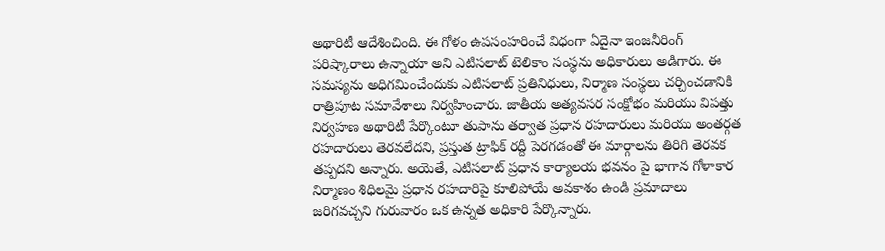అథారిటీ ఆదేశించింది. ఈ గోళం ఉపసంహరించే విధంగా ఏదైనా ఇంజనీరింగ్ పరిష్కారాలు ఉన్నాయా అని ఎటిసలాట్ టెలికాం సంస్థను అధికారులు అడిగారు. ఈ సమస్యను అధిగమించేందుకు ఎటిసలాట్ ప్రతినిధులు, నిర్మాణ సంస్థలు చర్చించడానికి రాత్రిపూట సమావేశాలు నిర్వహించారు. జాతీయ అత్యవసర సంక్షోభం మరియు విపత్తు నిర్వహణ అథారిటీ పేర్కొంటూ తుపాను తర్వాత ప్రధాన రహదారులు మరియు అంతర్గత రహదారులు తెరవలేదని, ప్రస్తుత ట్రాఫిక్ రద్దీ పెరగడంతో ఈ మార్గాలను తిరిగి తెరవక తప్పదని అన్నారు. అయెతే, ఎటిసలాట్ ప్రధాన కార్యాలయ భవనం పై భాగాన గోళాకార నిర్మాణం శిధిలమై ప్రధాన రహదారిపై కూలిపోయే అవకాశం ఉండి ప్రమాదాలు జరిగవచ్చని గురువారం ఒక ఉన్నత అధికారి పేర్కొన్నారు.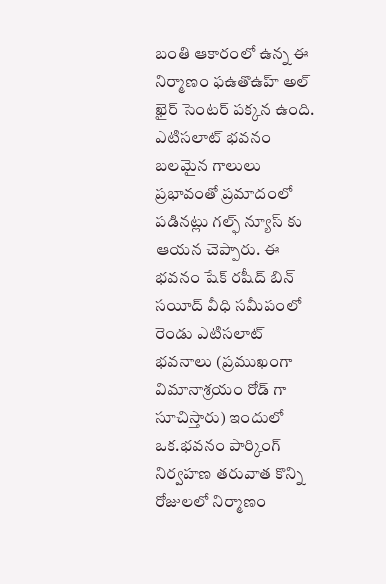బంతి ఆకారంలో ఉన్న ఈ నిర్మాణం ఫఉతొఉహ్ అల్ ఖైర్ సెంటర్ పక్కన ఉంది. ఎటిసలాట్ భవనం బలమైన గాలులు ప్రభావంతో ప్రమాదంలో పడినట్లు గల్ఫ్ న్యూస్ కు ఆయన చెప్పారు. ఈ భవనం షేక్ రషీద్ బిన్ సయీద్ వీధి సమీపంలో రెండు ఎటిసలాట్ భవనాలు (ప్రముఖంగా విమానాశ్రయం రోడ్ గా సూచిస్తారు) ఇందులో ఒక.భవనం పార్కింగ్ నిర్వహణ తరువాత కొన్ని రోజులలో నిర్మాణం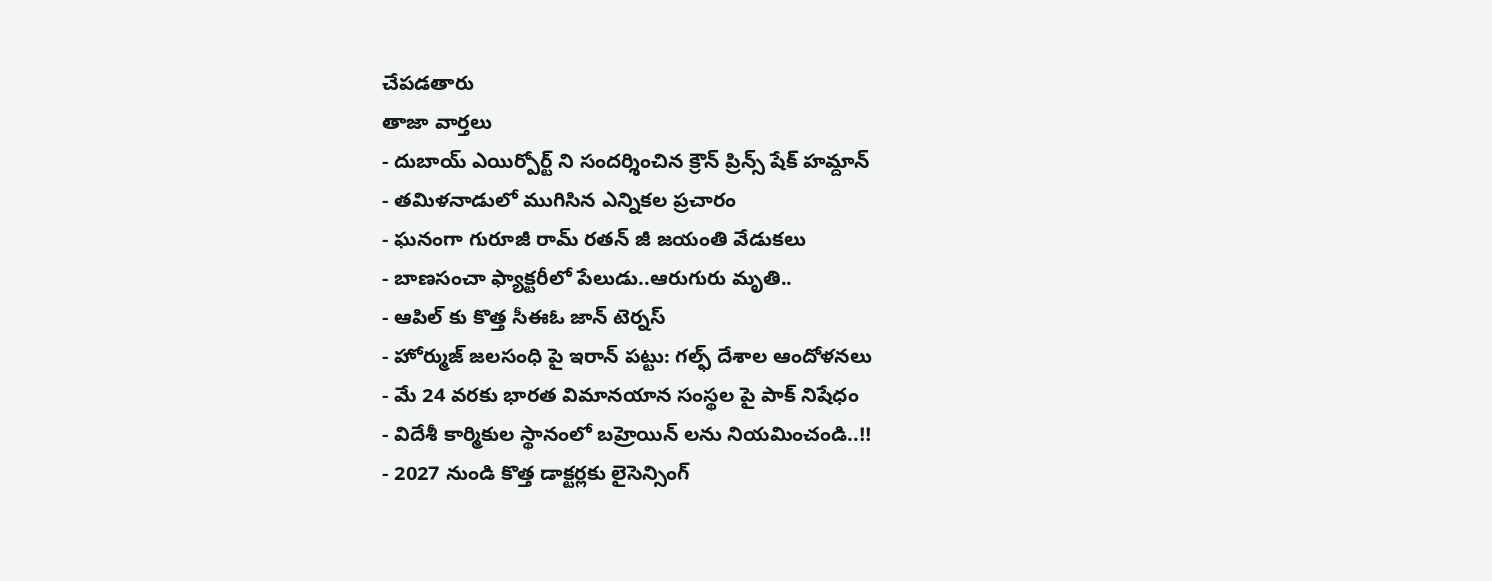చేపడతారు
తాజా వార్తలు
- దుబాయ్ ఎయిర్పోర్ట్ ని సందర్శించిన క్రౌన్ ప్రిన్స్ షేక్ హమ్దాన్
- తమిళనాడులో ముగిసిన ఎన్నికల ప్రచారం
- ఘనంగా గురూజీ రామ్ రతన్ జీ జయంతి వేడుకలు
- బాణసంచా ఫ్యాక్టరీలో పేలుడు..ఆరుగురు మృతి..
- ఆపిల్ కు కొత్త సీఈఓ జాన్ టెర్నస్
- హోర్ముజ్ జలసంధి పై ఇరాన్ పట్టు: గల్ఫ్ దేశాల ఆందోళనలు
- మే 24 వరకు భారత విమానయాన సంస్థల పై పాక్ నిషేధం
- విదేశీ కార్మికుల స్థానంలో బహ్రెయిన్ లను నియమించండి..!!
- 2027 నుండి కొత్త డాక్టర్లకు లైసెన్సింగ్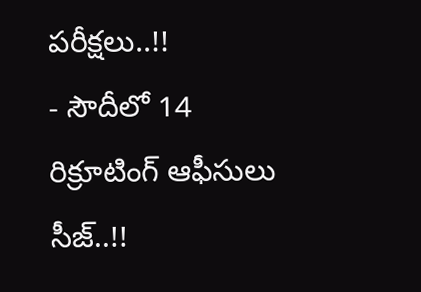పరీక్షలు..!!
- సౌదీలో 14 రిక్రూటింగ్ ఆఫీసులు సీజ్..!!